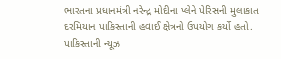ભારતના પ્રધાનમંત્રી નરેન્દ્ર મોદીના પ્લેને પેરિસની મુલાકાત દરમિયાન પાકિસ્તાની હવાઈ ક્ષેત્રનો ઉપયોગ કર્યો હતો. પાકિસ્તાની ન્યૂઝ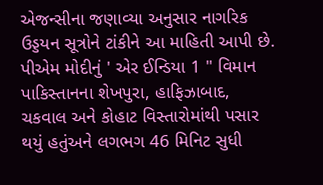એજન્સીના જણાવ્યા અનુસાર નાગરિક ઉડ્ડયન સૂત્રોને ટાંકીને આ માહિતી આપી છે. પીએમ મોદીનું ' એર ઈન્ડિયા 1 " વિમાન પાકિસ્તાનના શેખપુરા, હાફિઝાબાદ, ચકવાલ અને કોહાટ વિસ્તારોમાંથી પસાર થયું હતુંઅને લગભગ 46 મિનિટ સુધી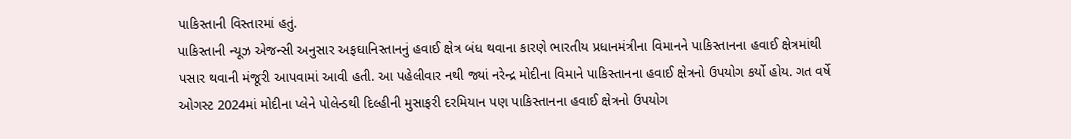પાકિસ્તાની વિસ્તારમાં હતું.
પાકિસ્તાની ન્યૂઝ એજન્સી અનુસાર અફઘાનિસ્તાનનું હવાઈ ક્ષેત્ર બંધ થવાના કારણે ભારતીય પ્રધાનમંત્રીના વિમાનને પાકિસ્તાનના હવાઈ ક્ષેત્રમાંથી પસાર થવાની મંજૂરી આપવામાં આવી હતી. આ પહેલીવાર નથી જ્યાં નરેન્દ્ર મોદીના વિમાને પાકિસ્તાનના હવાઈ ક્ષેત્રનો ઉપયોગ કર્યો હોય. ગત વર્ષે ઓગસ્ટ 2024માં મોદીના પ્લેને પોલેન્ડથી દિલ્હીની મુસાફરી દરમિયાન પણ પાકિસ્તાનના હવાઈ ક્ષેત્રનો ઉપયોગ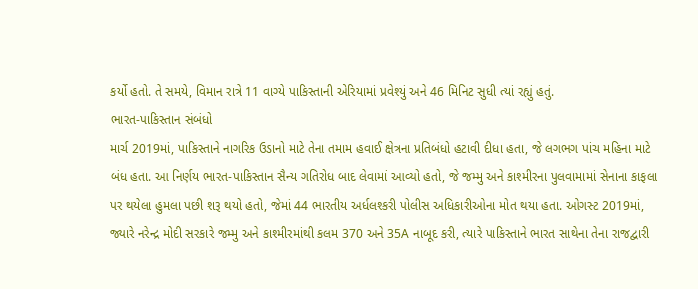કર્યો હતો. તે સમયે, વિમાન રાત્રે 11 વાગ્યે પાકિસ્તાની એરિયામાં પ્રવેશ્યું અને 46 મિનિટ સુધી ત્યાં રહ્યું હતું.
ભારત-પાકિસ્તાન સંબંધો
માર્ચ 2019માં, પાકિસ્તાને નાગરિક ઉડાનો માટે તેના તમામ હવાઈ ક્ષેત્રના પ્રતિબંધો હટાવી દીધા હતા, જે લગભગ પાંચ મહિના માટે બંધ હતા. આ નિર્ણય ભારત-પાકિસ્તાન સૈન્ય ગતિરોધ બાદ લેવામાં આવ્યો હતો, જે જમ્મુ અને કાશ્મીરના પુલવામામાં સેનાના કાફલા પર થયેલા હુમલા પછી શરૂ થયો હતો, જેમાં 44 ભારતીય અર્ધલશ્કરી પોલીસ અધિકારીઓના મોત થયા હતા. ઓગસ્ટ 2019માં, જ્યારે નરેન્દ્ર મોદી સરકારે જમ્મુ અને કાશ્મીરમાંથી કલમ 370 અને 35A નાબૂદ કરી, ત્યારે પાકિસ્તાને ભારત સાથેના તેના રાજદ્વારી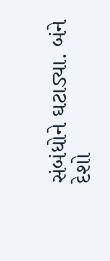સંબંધોને ઘટાડ્યા. બંને દેશો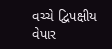વચ્ચે દ્વિપક્ષીય વેપાર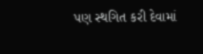પણ સ્થગિત કરી દેવામાં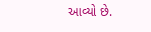આવ્યો છે.